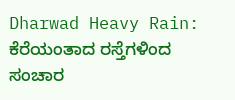Dharwad Heavy Rain: ಕೆರೆಯಂತಾದ ರಸ್ತೆಗಳಿಂದ ಸಂಚಾರ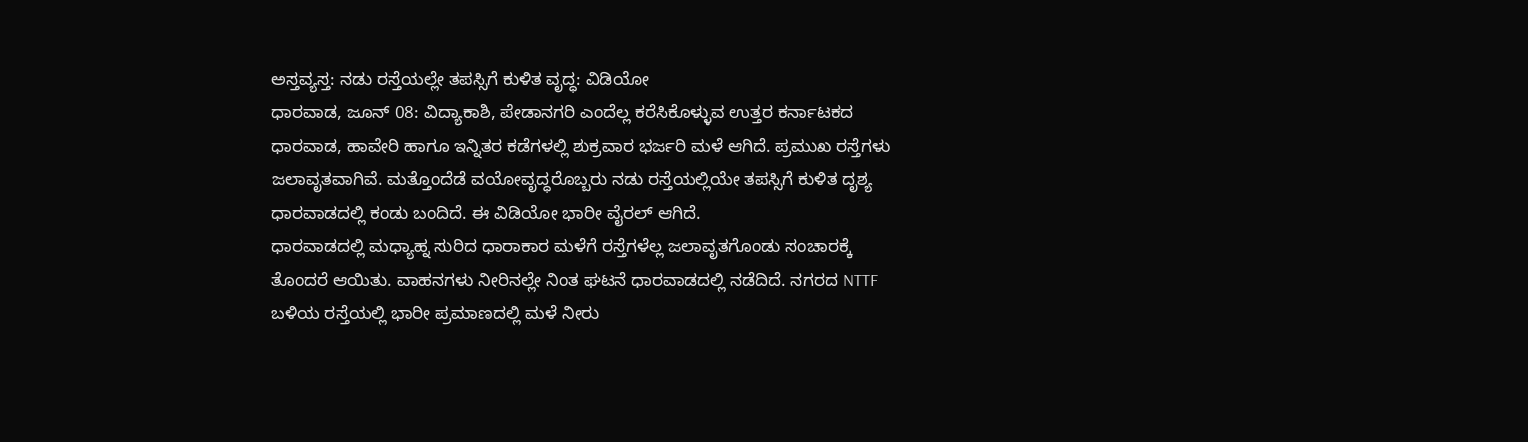ಅಸ್ತವ್ಯಸ್ತ: ನಡು ರಸ್ತೆಯಲ್ಲೇ ತಪಸ್ಸಿಗೆ ಕುಳಿತ ವೃದ್ಧ: ವಿಡಿಯೋ
ಧಾರವಾಡ, ಜೂನ್ 08: ವಿದ್ಯಾಕಾಶಿ, ಪೇಡಾನಗರಿ ಎಂದೆಲ್ಲ ಕರೆಸಿಕೊಳ್ಳುವ ಉತ್ತರ ಕರ್ನಾಟಕದ ಧಾರವಾಡ, ಹಾವೇರಿ ಹಾಗೂ ಇನ್ನಿತರ ಕಡೆಗಳಲ್ಲಿ ಶುಕ್ರವಾರ ಭರ್ಜರಿ ಮಳೆ ಆಗಿದೆ. ಪ್ರಮುಖ ರಸ್ತೆಗಳು ಜಲಾವೃತವಾಗಿವೆ. ಮತ್ತೊಂದೆಡೆ ವಯೋವೃದ್ಧರೊಬ್ಬರು ನಡು ರಸ್ತೆಯಲ್ಲಿಯೇ ತಪಸ್ಸಿಗೆ ಕುಳಿತ ದೃಶ್ಯ ಧಾರವಾಡದಲ್ಲಿ ಕಂಡು ಬಂದಿದೆ. ಈ ವಿಡಿಯೋ ಭಾರೀ ವೈರಲ್ ಆಗಿದೆ.
ಧಾರವಾಡದಲ್ಲಿ ಮಧ್ಯಾಹ್ನ ಸುರಿದ ಧಾರಾಕಾರ ಮಳೆಗೆ ರಸ್ತೆಗಳೆಲ್ಲ ಜಲಾವೃತಗೊಂಡು ಸಂಚಾರಕ್ಕೆ ತೊಂದರೆ ಆಯಿತು. ವಾಹನಗಳು ನೀರಿನಲ್ಲೇ ನಿಂತ ಘಟನೆ ಧಾರವಾಡದಲ್ಲಿ ನಡೆದಿದೆ. ನಗರದ NTTF ಬಳಿಯ ರಸ್ತೆಯಲ್ಲಿ ಭಾರೀ ಪ್ರಮಾಣದಲ್ಲಿ ಮಳೆ ನೀರು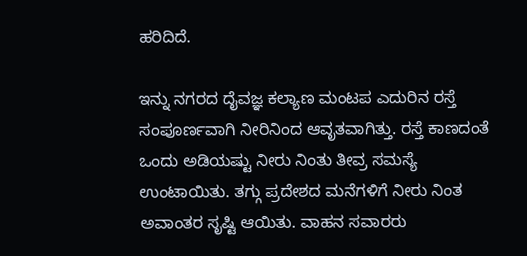ಹರಿದಿದೆ.

ಇನ್ನು ನಗರದ ದೈವಜ್ಞ ಕಲ್ಯಾಣ ಮಂಟಪ ಎದುರಿನ ರಸ್ತೆ ಸಂಪೂರ್ಣವಾಗಿ ನೀರಿನಿಂದ ಆವೃತವಾಗಿತ್ತು. ರಸ್ತೆ ಕಾಣದಂತೆ ಒಂದು ಅಡಿಯಷ್ಟು ನೀರು ನಿಂತು ತೀವ್ರ ಸಮಸ್ಯೆ ಉಂಟಾಯಿತು. ತಗ್ಗು ಪ್ರದೇಶದ ಮನೆಗಳಿಗೆ ನೀರು ನಿಂತ ಅವಾಂತರ ಸೃಷ್ಟಿ ಆಯಿತು. ವಾಹನ ಸವಾರರು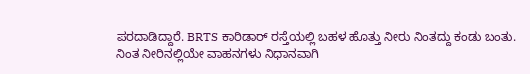ಪರದಾಡಿದ್ದಾರೆ. BRTS ಕಾರಿಡಾರ್ ರಸ್ತೆಯಲ್ಲಿ ಬಹಳ ಹೊತ್ತು ನೀರು ನಿಂತದ್ದು ಕಂಡು ಬಂತು.
ನಿಂತ ನೀರಿನಲ್ಲಿಯೇ ವಾಹನಗಳು ನಿಧಾನವಾಗಿ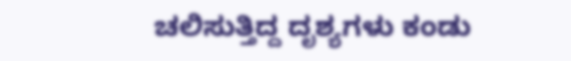ಚಲಿಸುತ್ತಿದ್ದ ದೃಶ್ಯಗಳು ಕಂಡು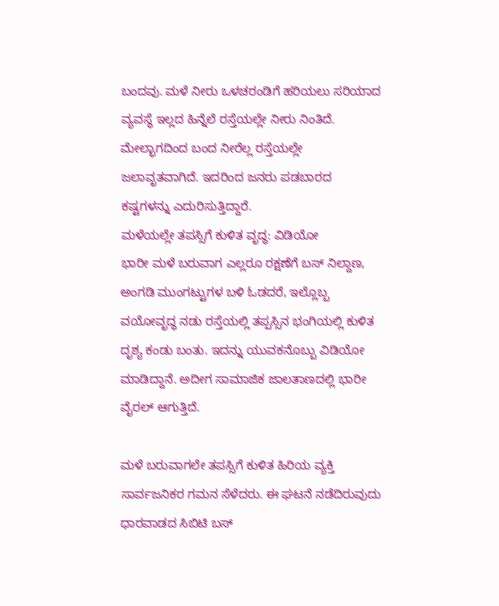ಬಂದವು. ಮಳೆ ನೀರು ಒಳಚರಂಡಿಗೆ ಹರಿಯಲು ಸರಿಯಾದ ವ್ಯವಸ್ಥೆ ಇಲ್ಲದ ಹಿನ್ನೆಲೆ ರಸ್ತೆಯಲ್ಲೇ ನೀರು ನಿಂತಿದೆ. ಮೇಲ್ಭಾಗದಿಂದ ಬಂದ ನೀರೆಲ್ಲ ರಸ್ತೆಯಲ್ಲೇ ಜಲಾವೃತವಾಗಿದೆ. ಇದರಿಂದ ಜನರು ಪಡಬಾರದ ಕಷ್ಟಗಳನ್ನು ಎದುರಿಸುತ್ತಿದ್ದಾರೆ.
ಮಳೆಯಲ್ಲೇ ತಪಸ್ಸಿಗೆ ಕುಳಿತ ವೃದ್ಧ: ವಿಡಿಯೋ
ಭಾರೀ ಮಳೆ ಬರುವಾಗ ಎಲ್ಲರೂ ರಕ್ಷಣೆಗೆ ಬಸ್ ನಿಲ್ದಾಣ, ಅಂಗಡಿ ಮುಂಗಟ್ಟುಗಳ ಬಳಿ ಓಡದರೆ, ಇಲ್ಲೊಬ್ಬ ವಯೋವೃದ್ಧ ನಡು ರಸ್ತೆಯಲ್ಲಿ ತಪ್ಪಸ್ಸಿನ ಭಂಗಿಯಲ್ಲಿ ಕುಳಿತ ದೃಶ್ಯ ಕಂಡು ಬಂತು. ಇದನ್ನು ಯುವಕನೊಬ್ಬು ವಿಡಿಯೋ ಮಾಡಿದ್ದಾನೆ. ಅದೀಗ ಸಾಮಾಜಿಕ ಜಾಲತಾಣದಲ್ಲಿ ಭಾರೀ ವೈರಲ್ ಆಗುತ್ತಿದೆ.

ಮಳೆ ಬರುವಾಗಲೇ ತಪಸ್ಸಿಗೆ ಕುಳಿತ ಹಿರಿಯ ವ್ಯಕ್ತಿ ಸಾರ್ವಜನಿಕರ ಗಮನ ಸೆಳೆದರು. ಈ ಘಟನೆ ನಡೆದಿರುವುದು ಧಾರವಾಡದ ಸಿಬಿಟಿ ಬಸ್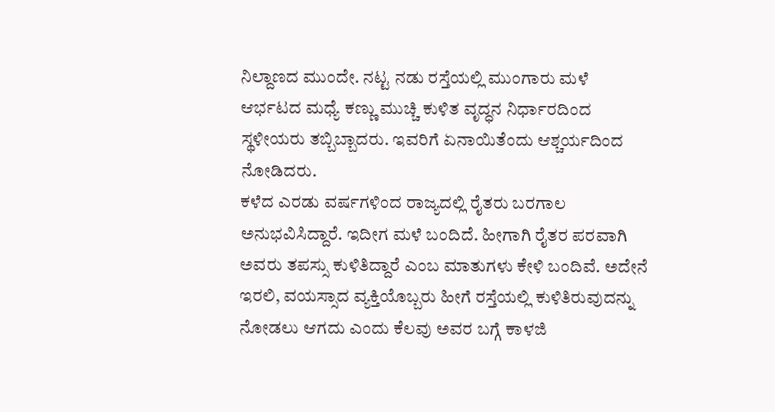ನಿಲ್ದಾಣದ ಮುಂದೇ. ನಟ್ಟ ನಡು ರಸ್ತೆಯಲ್ಲಿ ಮುಂಗಾರು ಮಳೆ ಆರ್ಭಟದ ಮಧ್ಯೆ ಕಣ್ಣು ಮುಚ್ಚಿ ಕುಳಿತ ವೃದ್ಧನ ನಿರ್ಧಾರದಿಂದ ಸ್ಥಳೀಯರು ತಬ್ಬಿಬ್ಬಾದರು. ಇವರಿಗೆ ಏನಾಯಿತೆಂದು ಆಶ್ಚರ್ಯದಿಂದ ನೋಡಿದರು.
ಕಳೆದ ಎರಡು ವರ್ಷಗಳಿಂದ ರಾಜ್ಯದಲ್ಲಿ ರೈತರು ಬರಗಾಲ ಅನುಭವಿಸಿದ್ದಾರೆ. ಇದೀಗ ಮಳೆ ಬಂದಿದೆ. ಹೀಗಾಗಿ ರೈತರ ಪರವಾಗಿ ಅವರು ತಪಸ್ಸು ಕುಳಿತಿದ್ದಾರೆ ಎಂಬ ಮಾತುಗಳು ಕೇಳಿ ಬಂದಿವೆ. ಅದೇನೆ ಇರಲಿ, ವಯಸ್ಸಾದ ವ್ಯಕ್ತಿಯೊಬ್ಬರು ಹೀಗೆ ರಸ್ತೆಯಲ್ಲಿ ಕುಳಿತಿರುವುದನ್ನು ನೋಡಲು ಆಗದು ಎಂದು ಕೆಲವು ಅವರ ಬಗ್ಗೆ ಕಾಳಜಿ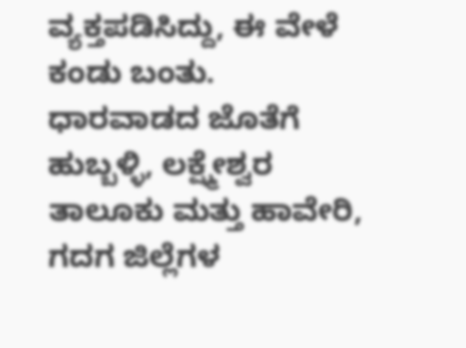ವ್ಯಕ್ತಪಡಿಸಿದ್ದು, ಈ ವೇಳೆ ಕಂಡು ಬಂತು.
ಧಾರವಾಡದ ಜೊತೆಗೆ ಹುಬ್ಬಳ್ಳಿ, ಲಕ್ಷ್ಮೇಶ್ವರ ತಾಲೂಕು ಮತ್ತು ಹಾವೇರಿ, ಗದಗ ಜಿಲ್ಲೆಗಳ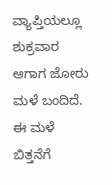ವ್ಯಾಪ್ತಿಯಲ್ಲೂ ಶುಕ್ರವಾರ ಆಗಾಗ ಜೋರು ಮಳೆ ಬಂದಿದೆ. ಈ ಮಳೆ ಬಿತ್ತನೆಗೆ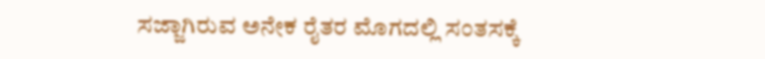ಸಜ್ಜಾಗಿರುವ ಅನೇಕ ರೈತರ ಮೊಗದಲ್ಲಿ ಸಂತಸಕ್ಕೆ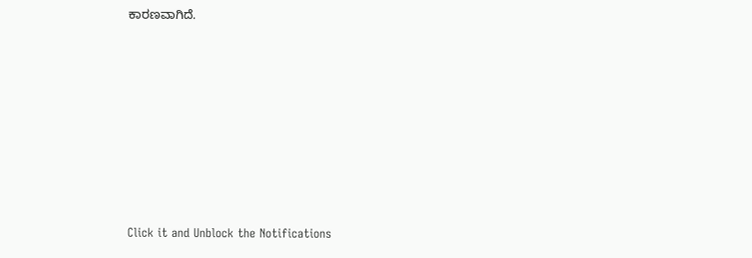ಕಾರಣವಾಗಿದೆ.












Click it and Unblock the Notifications